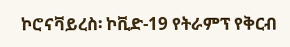ኮሮናቫይረስ፡ ኮቪድ-19 የትራምፕ የቅርብ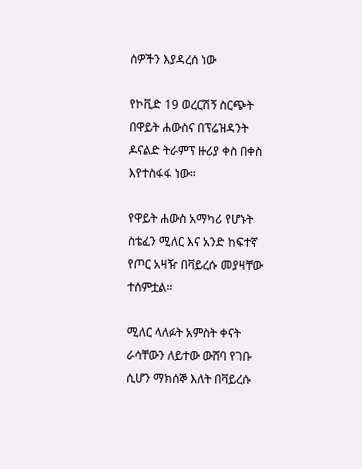ሰዎችን እያዳረሰ ነው

የኮቪድ 19 ወረርሽኝ ስርጭት በዋይት ሐውስና በፕሬዝዳንት ዶናልድ ትራምፕ ዙሪያ ቀስ በቀስ እየተስፋፋ ነው።

የዋይት ሐውስ አማካሪ የሆኑት ስቴፈን ሚለር እና አንድ ከፍተኛ የጦር አዛዥ በቫይረሱ መያዛቸው ተሰምቷል።

ሚለር ላለፉት አምስት ቀናት ራሳቸውን ለይተው ውሸባ የገቡ ሲሆን ማክሰኞ እለት በቫይረሱ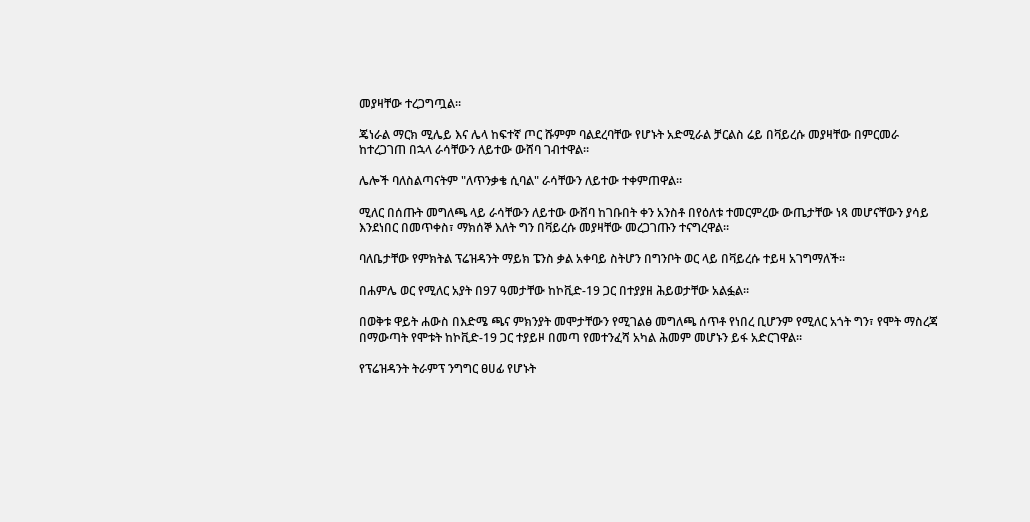መያዛቸው ተረጋግጧል።

ጄነራል ማርክ ሚሌይ እና ሌላ ከፍተኛ ጦር ሹምም ባልደረባቸው የሆኑት አድሚራል ቻርልስ ሬይ በቫይረሱ መያዛቸው በምርመራ ከተረጋገጠ በኋላ ራሳቸውን ለይተው ውሸባ ገብተዋል።

ሌሎች ባለስልጣናትም "ለጥንቃቄ ሲባል" ራሳቸውን ለይተው ተቀምጠዋል።

ሚለር በሰጡት መግለጫ ላይ ራሳቸውን ለይተው ውሸባ ከገቡበት ቀን አንስቶ በየዕለቱ ተመርምረው ውጤታቸው ነጻ መሆናቸውን ያሳይ እንደነበር በመጥቀስ፣ ማክሰኞ እለት ግን በቫይረሱ መያዛቸው መረጋገጡን ተናግረዋል።

ባለቤታቸው የምክትል ፕሬዝዳንት ማይክ ፔንስ ቃል አቀባይ ስትሆን በግንቦት ወር ላይ በቫይረሱ ተይዛ አገግማለች።

በሐምሌ ወር የሚለር አያት በ97 ዓመታቸው ከኮቪድ-19 ጋር በተያያዘ ሕይወታቸው አልፏል።

በወቅቱ ዋይት ሐውስ በእድሜ ጫና ምክንያት መሞታቸውን የሚገልፅ መግለጫ ሰጥቶ የነበረ ቢሆንም የሚለር አጎት ግን፣ የሞት ማስረጃ በማውጣት የሞቱት ከኮቪድ-19 ጋር ተያይዞ በመጣ የመተንፈሻ አካል ሕመም መሆኑን ይፋ አድርገዋል።

የፕሬዝዳንት ትራምፕ ንግግር ፀሀፊ የሆኑት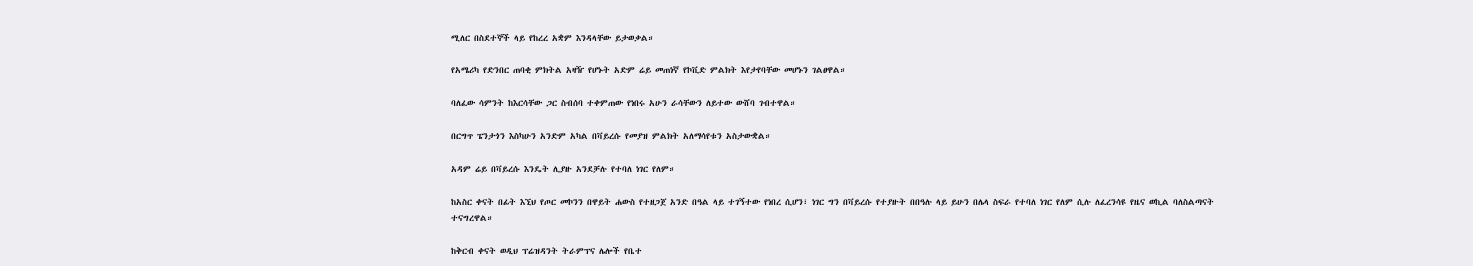ሚለር በስደተኞች ላይ የከረረ አቋም እንዳላቸው ይታወቃል።

የአሜሪካ የድንበር ጠባቂ ምክትል አዛዥ የሆኑት አድም ሬይ መጠነኛ የኮቪድ ምልክት እየታየባቸው መሆኑን ገልፀዋል።

ባለፈው ሳምንት ከእርሳቸው ጋር ስብሰባ ተቀምጠው የነበሩ አሁን ራሳቸውን ለይተው ውሸባ ገብተዋል።

በርግጥ ፔንታጎን እስካሁን አንድም አካል በቫይረሱ የመያዝ ምልክት አለማሳየቱን አስታውቋል።

አዳም ሬይ በቫይረሱ እንዴት ሊያዙ አንደቻሉ የተባለ ነገር የለም።

ከአስር ቀናት በፊት እኚህ የጦር መኮንን በዋይት ሐውስ የተዘጋጀ አንድ በዓል ላይ ተገኝተው የነበረ ሲሆን፣ ነገር ግን በቫይረሱ የተያዙት በበዓሉ ላይ ይሁን በሌላ ስፍራ የተባለ ነገር የለም ሲሉ ለፈረንሳዩ የዜና ወኪል ባለስልጣናት ተናግረዋል።

ከቅርብ ቀናት ወዲህ ፕሬዝዳንት ትራምፕና ሌሎች የቤተ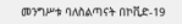መንግሥቱ ባለስልጣናት በኮቪድ-19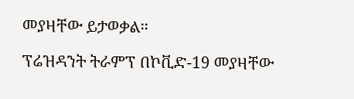መያዛቸው ይታወቃል።

ፕሬዝዳንት ትራምፕ በኮቪድ-19 መያዛቸው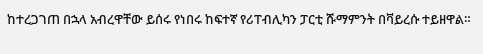ከተረጋገጠ በኋላ አብረዋቸው ይሰሩ የነበሩ ከፍተኛ የሪፐብሊካን ፓርቲ ሹማምንት በቫይረሱ ተይዘዋል።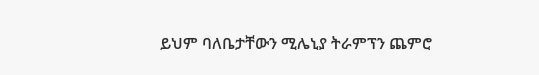ይህም ባለቤታቸውን ሚሌኒያ ትራምፕን ጨምሮ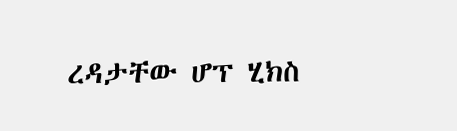ረዳታቸው ሆፕ ሂክስ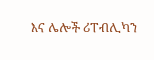እና ሌሎች ሪፐብሊካን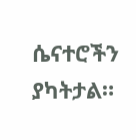ሴናተሮችን ያካትታል።